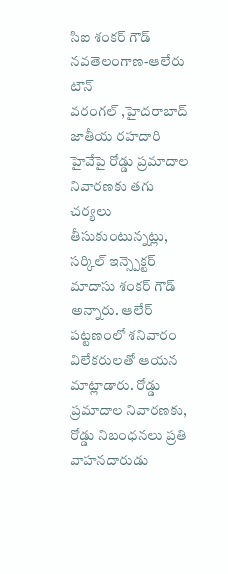సిఐ శంకర్ గౌడ్
నవతెలంగాణ-ఆలేరు టౌన్
వరంగల్ ,హైదరాబాద్ జాతీయ రహదారి హైవేపై రోడ్డు ప్రమాదాల నివారణకు తగు చర్యలు తీసుకుంటున్నట్లు, సర్కిల్ ఇన్స్పెక్టర్ మాదాసు శంకర్ గౌడ్ అన్నారు. ఆలేర్ పట్టణంలో శనివారం విలేకరులతో ఆయన మాట్లాడారు. రోడ్డు ప్రమాదాల నివారణకు, రోడ్డు నిబంధనలు ప్రతి వాహనదారుడు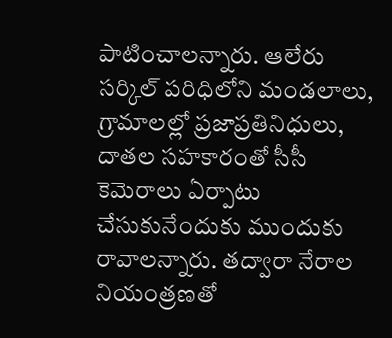పాటించాలన్నారు. ఆలేరు సర్కిల్ పరిధిలోని మండలాలు, గ్రామాలల్లో ప్రజాప్రతినిధులు, దాతల సహకారంతో సీసీ కెమెరాలు ఏర్పాటు చేసుకునేందుకు ముందుకు రావాలన్నారు. తద్వారా నేరాల నియంత్రణతో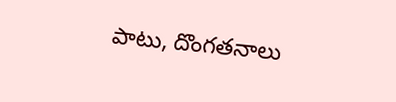పాటు, దొంగతనాలు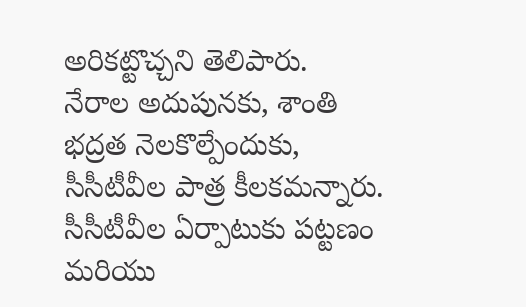అరికట్టొచ్చని తెలిపారు.
నేరాల అదుపునకు, శాంతి భద్రత నెలకొల్పేందుకు, సీసీటీవీల పాత్ర కీలకమన్నారు. సీసీటీవీల ఏర్పాటుకు పట్టణం మరియు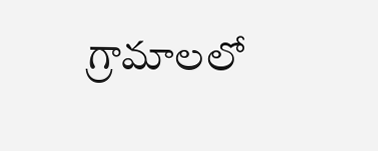గ్రామాలలో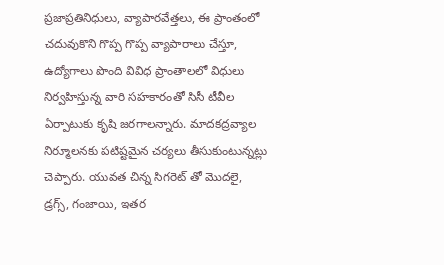ప్రజాప్రతినిధులు, వ్యాపారవేత్తలు, ఈ ప్రాంతంలో చదువుకొని గొప్ప గొప్ప వ్యాపారాలు చేస్తూ, ఉద్యోగాలు పొంది వివిధ ప్రాంతాలలో విధులు నిర్వహిస్తున్న వారి సహకారంతో సిసీ టీవీల ఏర్పాటుకు కృషి జరగాలన్నారు. మాదకద్రవ్యాల నిర్మూలనకు పటిష్టమైన చర్యలు తీసుకుంటున్నట్లు చెప్పారు. యువత చిన్న సిగరెట్ తో మొదలై, డ్రగ్స్, గంజాయి, ఇతర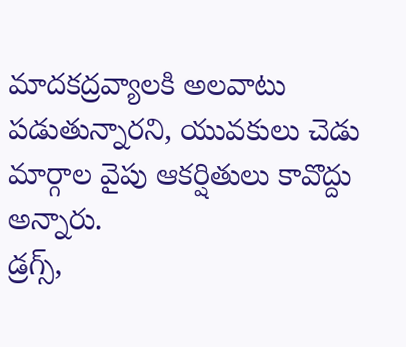మాదకద్రవ్యాలకి అలవాటు పడుతున్నారని, యువకులు చెడు మార్గాల వైపు ఆకర్షితులు కావొద్దు అన్నారు.
డ్రగ్స్,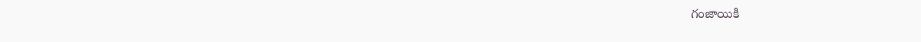గంజాయికి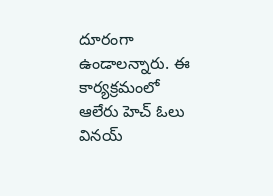దూరంగా ఉండాలన్నారు. ఈ కార్యక్రమంలో ఆలేరు హెచ్ ఓలు వినయ్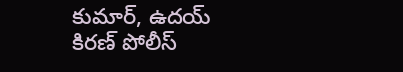కుమార్, ఉదయ్ కిరణ్ పోలీస్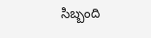సిబ్బంది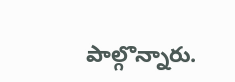పాల్గొన్నారు.